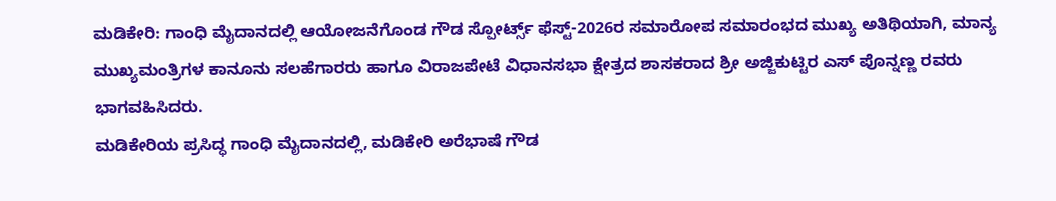ಮಡಿಕೇರಿ: ಗಾಂಧಿ ಮೈದಾನದಲ್ಲಿ ಆಯೋಜನೆಗೊಂಡ ಗೌಡ ಸ್ಪೋರ್ಟ್ಸ್ ಫೆಸ್ಟ್-2026ರ ಸಮಾರೋಪ ಸಮಾರಂಭದ ಮುಖ್ಯ ಅತಿಥಿಯಾಗಿ, ಮಾನ್ಯ ಮುಖ್ಯಮಂತ್ರಿಗಳ ಕಾನೂನು ಸಲಹೆಗಾರರು ಹಾಗೂ ವಿರಾಜಪೇಟೆ ವಿಧಾನಸಭಾ ಕ್ಷೇತ್ರದ ಶಾಸಕರಾದ ಶ್ರೀ ಅಜ್ಜಿಕುಟ್ಟಿರ ಎಸ್ ಪೊನ್ನಣ್ಣ ರವರು ಭಾಗವಹಿಸಿದರು.
ಮಡಿಕೇರಿಯ ಪ್ರಸಿದ್ಧ ಗಾಂಧಿ ಮೈದಾನದಲ್ಲಿ, ಮಡಿಕೇರಿ ಅರೆಭಾಷೆ ಗೌಡ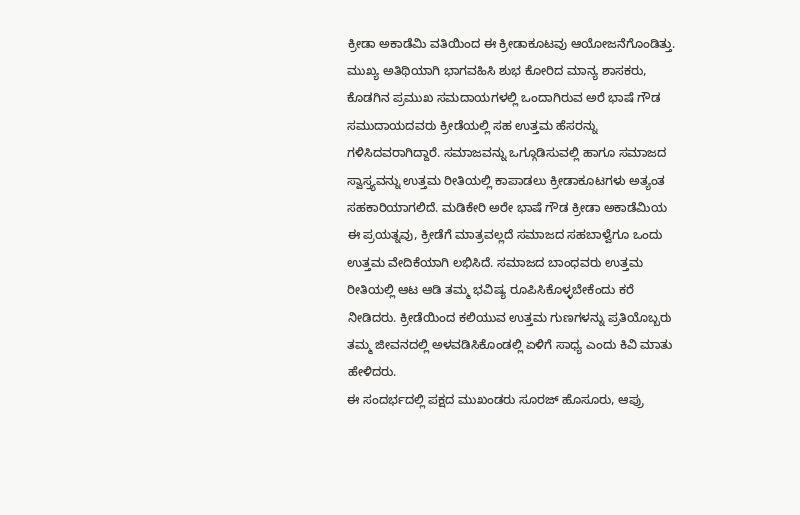ಕ್ರೀಡಾ ಅಕಾಡೆಮಿ ವತಿಯಿಂದ ಈ ಕ್ರೀಡಾಕೂಟವು ಆಯೋಜನೆಗೊಂಡಿತ್ತು.
ಮುಖ್ಯ ಅತಿಥಿಯಾಗಿ ಭಾಗವಹಿಸಿ ಶುಭ ಕೋರಿದ ಮಾನ್ಯ ಶಾಸಕರು, ಕೊಡಗಿನ ಪ್ರಮುಖ ಸಮದಾಯಗಳಲ್ಲಿ ಒಂದಾಗಿರುವ ಅರೆ ಭಾಷೆ ಗೌಡ ಸಮುದಾಯದವರು ಕ್ರೀಡೆಯಲ್ಲಿ ಸಹ ಉತ್ತಮ ಹೆಸರನ್ನು ಗಳಿಸಿದವರಾಗಿದ್ದಾರೆ. ಸಮಾಜವನ್ನು ಒಗ್ಗೂಡಿಸುವಲ್ಲಿ ಹಾಗೂ ಸಮಾಜದ ಸ್ವಾಸ್ತ್ಯವನ್ನು ಉತ್ತಮ ರೀತಿಯಲ್ಲಿ ಕಾಪಾಡಲು ಕ್ರೀಡಾಕೂಟಗಳು ಅತ್ಯಂತ ಸಹಕಾರಿಯಾಗಲಿದೆ. ಮಡಿಕೇರಿ ಅರೇ ಭಾಷೆ ಗೌಡ ಕ್ರೀಡಾ ಅಕಾಡೆಮಿಯ ಈ ಪ್ರಯತ್ನವು, ಕ್ರೀಡೆಗೆ ಮಾತ್ರವಲ್ಲದೆ ಸಮಾಜದ ಸಹಬಾಳ್ವೆಗೂ ಒಂದು ಉತ್ತಮ ವೇದಿಕೆಯಾಗಿ ಲಭಿಸಿದೆ. ಸಮಾಜದ ಬಾಂಧವರು ಉತ್ತಮ ರೀತಿಯಲ್ಲಿ ಆಟ ಆಡಿ ತಮ್ಮ ಭವಿಷ್ಯ ರೂಪಿಸಿಕೊಳ್ಳಬೇಕೆಂದು ಕರೆ ನೀಡಿದರು. ಕ್ರೀಡೆಯಿಂದ ಕಲಿಯುವ ಉತ್ತಮ ಗುಣಗಳನ್ನು ಪ್ರತಿಯೊಬ್ಬರು ತಮ್ಮ ಜೀವನದಲ್ಲಿ ಅಳವಡಿಸಿಕೊಂಡಲ್ಲಿ ಏಳಿಗೆ ಸಾಧ್ಯ ಎಂದು ಕಿವಿ ಮಾತು ಹೇಳಿದರು.
ಈ ಸಂದರ್ಭದಲ್ಲಿ ಪಕ್ಷದ ಮುಖಂಡರು ಸೂರಜ್ ಹೊಸೂರು, ಆಪ್ರು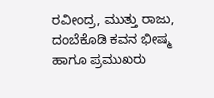ರವೀಂದ್ರ, ಮುತ್ತು ರಾಜು, ದಂಬೆಕೊಡಿ ಕವನ ಭೀಷ್ಮ ಹಾಗೂ ಪ್ರಮುಖರು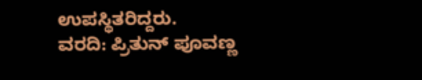ಉಪಸ್ಥಿತರಿದ್ದರು.
ವರದಿ: ಪ್ರಿತುನ್ ಪೂವಣ್ಣ